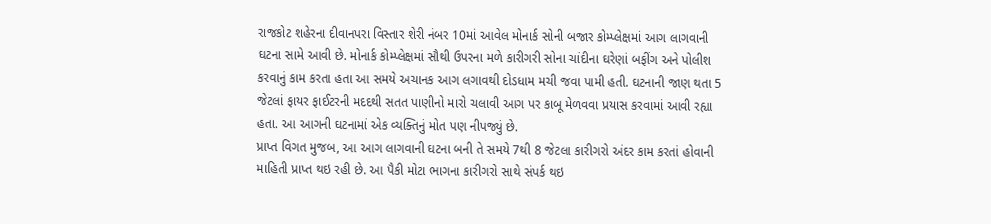રાજકોટ શહેરના દીવાનપરા વિસ્તાર શેરી નંબર 10માં આવેલ મોનાર્ક સોની બજાર કોમ્પ્લેક્ષમાં આગ લાગવાની ઘટના સામે આવી છે. મોનાર્ક કોમ્પ્લેક્ષમાં સૌથી ઉપરના મળે કારીગરી સોના ચાંદીના ઘરેણાં બફીંગ અને પોલીશ કરવાનું કામ કરતા હતા આ સમયે અચાનક આગ લગાવથી દોડધામ મચી જવા પામી હતી. ઘટનાની જાણ થતા 5 જેટલાં ફાયર ફાઈટરની મદદથી સતત પાણીનો મારો ચલાવી આગ પર કાબૂ મેળવવા પ્રયાસ કરવામાં આવી રહ્યા હતા. આ આગની ઘટનામાં એક વ્યક્તિનું મોત પણ નીપજ્યું છે.
પ્રાપ્ત વિગત મુજબ, આ આગ લાગવાની ઘટના બની તે સમયે 7થી 8 જેટલા કારીગરો અંદર કામ કરતાં હોવાની માહિતી પ્રાપ્ત થઇ રહી છે. આ પૈકી મોટા ભાગના કારીગરો સાથે સંપર્ક થઇ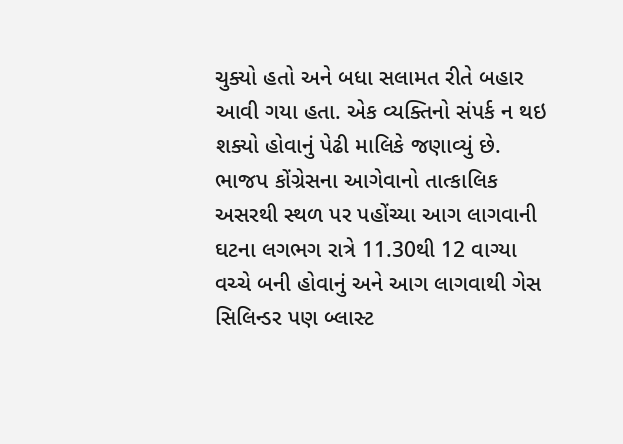ચુક્યો હતો અને બધા સલામત રીતે બહાર આવી ગયા હતા. એક વ્યક્તિનો સંપર્ક ન થઇ શક્યો હોવાનું પેઢી માલિકે જણાવ્યું છે.
ભાજપ કોંગ્રેસના આગેવાનો તાત્કાલિક અસરથી સ્થળ પર પહોંચ્યા આગ લાગવાની ઘટના લગભગ રાત્રે 11.30થી 12 વાગ્યા વચ્ચે બની હોવાનું અને આગ લાગવાથી ગેસ સિલિન્ડર પણ બ્લાસ્ટ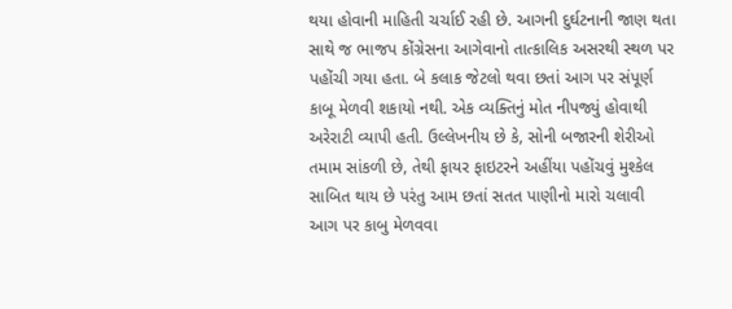થયા હોવાની માહિતી ચર્ચાઈ રહી છે. આગની દુર્ઘટનાની જાણ થતા સાથે જ ભાજપ કોંગ્રેસના આગેવાનો તાત્કાલિક અસરથી સ્થળ પર પહોંચી ગયા હતા. બે કલાક જેટલો થવા છતાં આગ પર સંપૂર્ણ કાબૂ મેળવી શકાયો નથી. એક વ્યક્તિનું મોત નીપજ્યું હોવાથી અરેરાટી વ્યાપી હતી. ઉલ્લેખનીય છે કે, સોની બજારની શેરીઓ તમામ સાંકળી છે, તેથી ફાયર ફાઇટરને અહીંયા પહોંચવું મુશ્કેલ સાબિત થાય છે પરંતુ આમ છતાં સતત પાણીનો મારો ચલાવી આગ પર કાબુ મેળવવા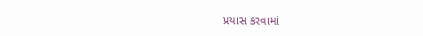પ્રયાસ કરવામાં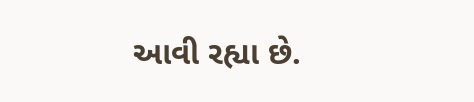આવી રહ્યા છે.